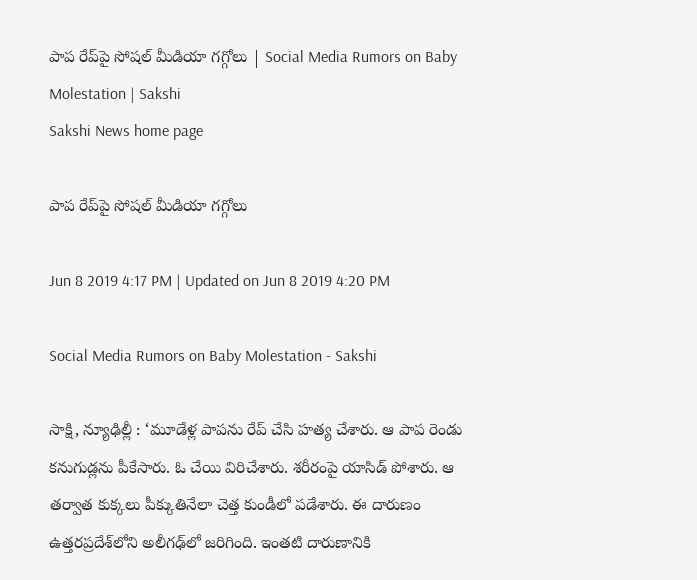పాప రేప్‌పై సోషల్‌ మీడియా గగ్గోలు | Social Media Rumors on Baby Molestation | Sakshi
Sakshi News home page

పాప రేప్‌పై సోషల్‌ మీడియా గగ్గోలు

Jun 8 2019 4:17 PM | Updated on Jun 8 2019 4:20 PM

Social Media Rumors on Baby Molestation - Sakshi

సాక్షి, న్యూఢిల్లీ : ‘మూడేళ్ల పాపను రేప్‌ చేసి హత్య చేశారు. ఆ పాప రెండు కనుగుడ్లను పీకేసారు. ఓ చేయి విరిచేశారు. శరీరంపై యాసిడ్‌ పోశారు. ఆ తర్వాత కుక్కలు పీక్కుతినేలా చెత్త కుండీలో పడేశారు. ఈ దారుణం ఉత్తరప్రదేశ్‌లోని అలీగఢ్‌లో జరిగింది. ఇంతటి దారుణానికి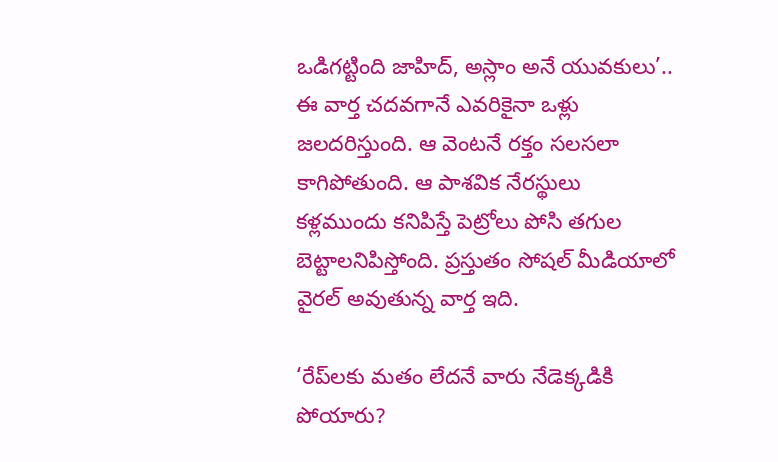ఒడిగట్టింది జాహిద్, అస్లాం అనే యువకులు’.. ఈ వార్త చదవగానే ఎవరికైనా ఒళ్లు జలదరిస్తుంది. ఆ వెంటనే రక్తం సలసలా కాగిపోతుంది. ఆ పాశవిక నేరస్థులు కళ్లముందు కనిపిస్తే పెట్రోలు పోసి తగుల బెట్టాలనిపిస్తోంది. ప్రస్తుతం సోషల్‌ మీడియాలో వైరల్‌ అవుతున్న వార్త ఇది.

‘రేప్‌లకు మతం లేదనే వారు నేడెక్కడికి పోయారు?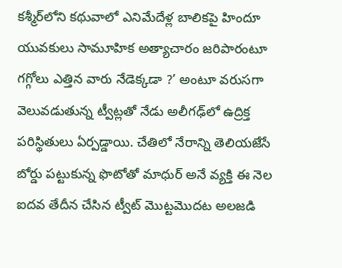కశ్మీర్‌లోని కథువాలో ఎనిమేదేళ్ల బాలికపై హిందూ యువకులు సామూహిక అత్యాచారం జరిపారంటూ గగ్గోలు ఎత్తిన వారు నేడెక్కడా ?’ అంటూ వరుసగా వెలువడుతున్న ట్వీట్లతో నేడు అలీగఢ్‌లో ఉద్రిక్త పరిస్థితులు ఏర్పడ్డాయి. చేతిలో నేరాన్ని తెలియజేసే బోర్డు పట్టుకున్న ఫొటోతో మాధుర్‌ అనే వ్యక్తి ఈ నెల ఐదవ తేదీన చేసిన ట్వీట్‌ మొట్టమొదట అలజడి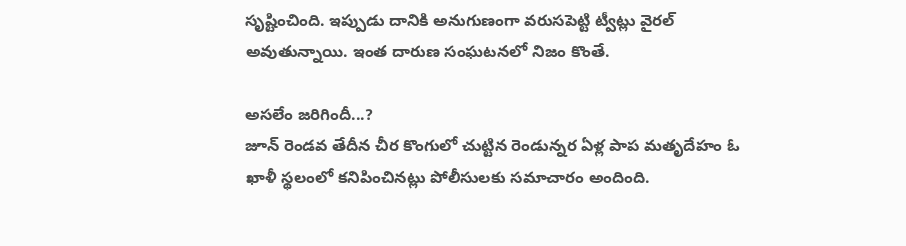సృష్టించింది. ఇప్పుడు దానికి అనుగుణంగా వరుసపెట్టి ట్వీట్లు వైరల్‌ అవుతున్నాయి. ఇంత దారుణ సంఘటనలో నిజం కొంతే.

అసలేం జరిగిందీ...?
జూన్‌ రెండవ తేదీన చీర కొంగులో చుట్టిన రెండున్నర ఏళ్ల పాప మతృదేహం ఓ ఖాళీ స్థలంలో కనిపించినట్లు పోలీసులకు సమాచారం అందింది.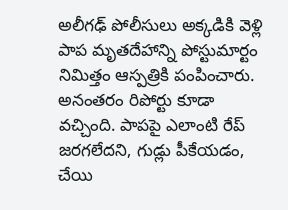అలీగఢ్‌ పోలీసులు అక్కడికి వెళ్లి పాప మృతదేహాన్ని పోస్టుమార్టం నిమిత్తం ఆస్పత్రికి పంపించారు. అనంతరం రిపోర్టు కూడా వచ్చింది. పాపపై ఎలాంటి రేప్‌ జరగలేదని, గుడ్లు పీకేయడం, చేయి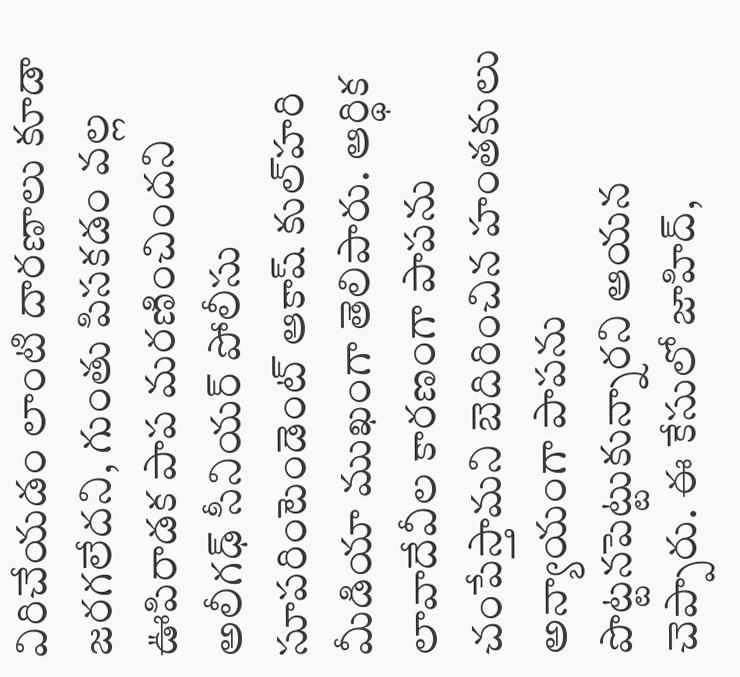విరిచేయడం లాంటి దారణాలు కూడా జరగలేదని, గుంతు పిసకడం వల్ల ఊపిరాడక పాప మరణించిందని అలీగఢ్‌ సీనియర్‌ పోలీసు సూపరింటెండెంట్‌ ఆకాష్‌ కుల్‌హరి మీడియా ముఖంగా తెలిపారు. ఆర్థిక లావాదేవీల కారణంగా పాపను చంపేస్తామని బెదిరించిన హంతకులు అన్యాయంగా పాపను పొట్టనపెట్టుకున్నారని ఆయన చెప్పారు. ఈ కేసులో జాహిద్,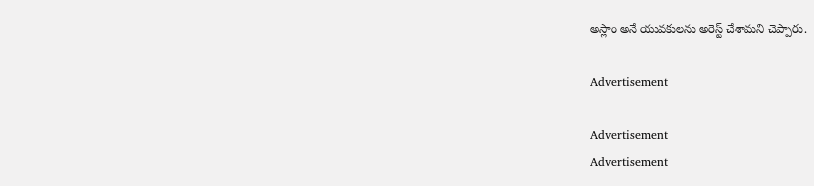అస్లాం అనే యువకులను అరెస్ట్‌ చేశామని చెప్పారు.

Advertisement

Advertisement
Advertisement